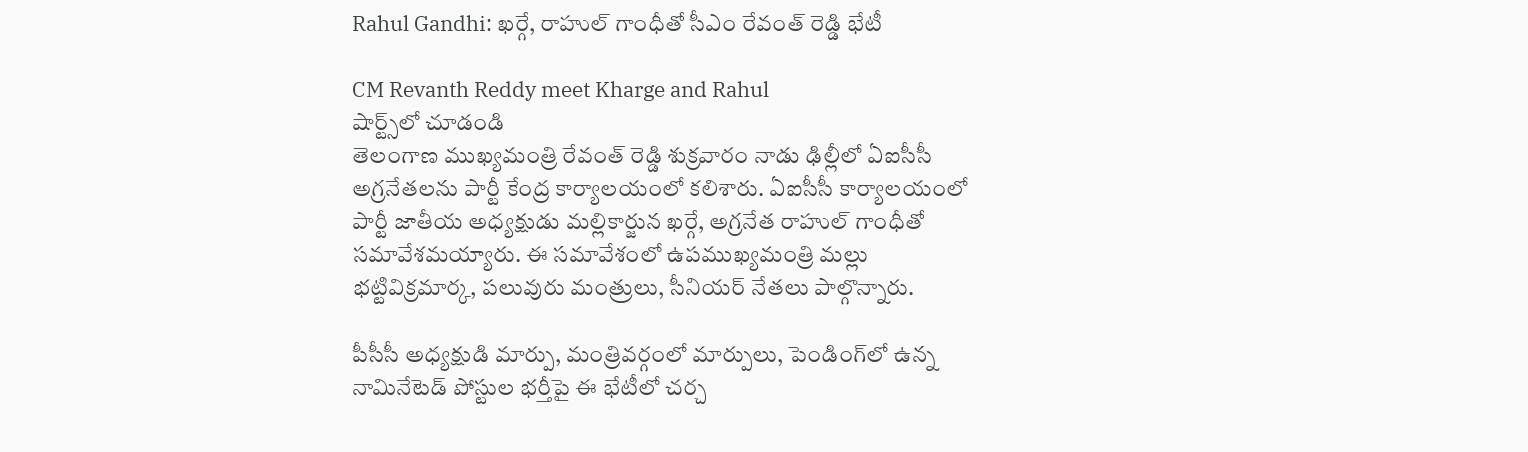Rahul Gandhi: ఖర్గే, రాహుల్ గాంధీతో సీఎం రేవంత్ రెడ్డి భేటీ

CM Revanth Reddy meet Kharge and Rahul
షార్ట్స్‌లో చూడండి
తెలంగాణ ముఖ్యమంత్రి రేవంత్ రెడ్డి శుక్రవారం నాడు ఢిల్లీలో ఏఐసీసీ అగ్రనేతలను పార్టీ కేంద్ర కార్యాలయంలో కలిశారు. ఏఐసీసీ కార్యాలయంలో పార్టీ జాతీయ అధ్యక్షుడు మల్లికార్జున ఖర్గే, అగ్రనేత రాహుల్ గాంధీతో సమావేశమయ్యారు. ఈ సమావేశంలో ఉపముఖ్యమంత్రి మల్లు భట్టివిక్రమార్క, పలువురు మంత్రులు, సీనియర్ నేతలు పాల్గొన్నారు.

పీసీసీ అధ్యక్షుడి మార్పు, మంత్రివర్గంలో మార్పులు, పెండింగ్‌లో ఉన్న నామినేటెడ్ పోస్టుల భర్తీపై ఈ భేటీలో చర్చ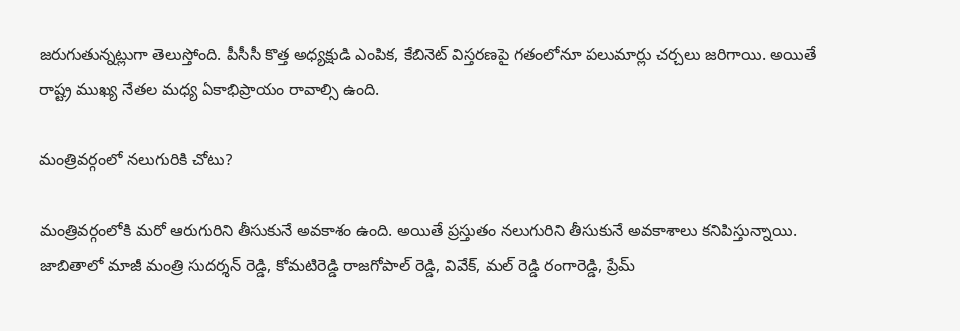జరుగుతున్నట్లుగా తెలుస్తోంది. పీసీసీ కొత్త అధ్యక్షుడి ఎంపిక, కేబినెట్ విస్తరణపై గతంలోనూ పలుమార్లు చర్చలు జరిగాయి. అయితే రాష్ట్ర ముఖ్య నేతల మధ్య ఏకాభిప్రాయం రావాల్సి ఉంది.

మంత్రివర్గంలో నలుగురికి చోటు?

మంత్రివర్గంలోకి మరో ఆరుగురిని తీసుకునే అవకాశం ఉంది. అయితే ప్రస్తుతం నలుగురిని తీసుకునే అవకాశాలు కనిపిస్తున్నాయి. జాబితాలో మాజీ మంత్రి సుదర్శన్ రెడ్డి, కోమటిరెడ్డి రాజగోపాల్ రెడ్డి, వివేక్, మల్ రెడ్డి రంగారెడ్డి, ప్రేమ్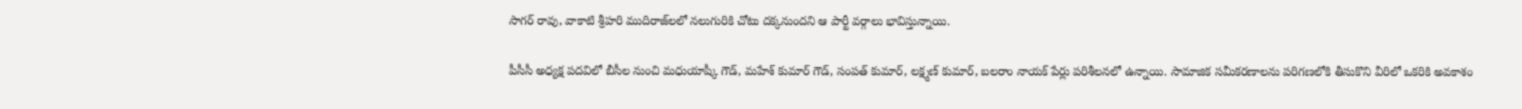సాగర్ రావు, వాకాటి శ్రీహరి ముదిరాజ్‌లలో నలుగురికి చోటు దక్కనుందని ఆ పార్టీ వర్గాలు భావిస్తున్నాయి.

పీసీసీ అధ్యక్ష పదవిలో బీసీల నుంచి మధుయాష్కీ గౌడ్, మహేశ్ కుమార్ గౌడ్, సంపత్ కుమార్, లక్ష్మణ్ కుమార్, బలరాం నాయక్ పేర్లు పరిశీలనలో ఉన్నాయి. సామాజిక సమీకరణాలను పరిగణలోకి తీసుకొని వీరిలో ఒకరికి అవకాశం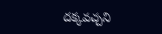దక్కవచ్చని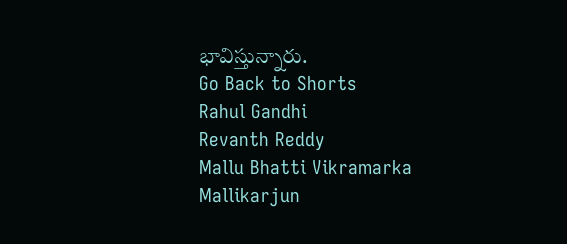భావిస్తున్నారు.
Go Back to Shorts
Rahul Gandhi
Revanth Reddy
Mallu Bhatti Vikramarka
Mallikarjun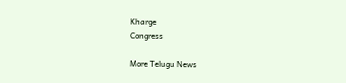Kharge
Congress

More Telugu News